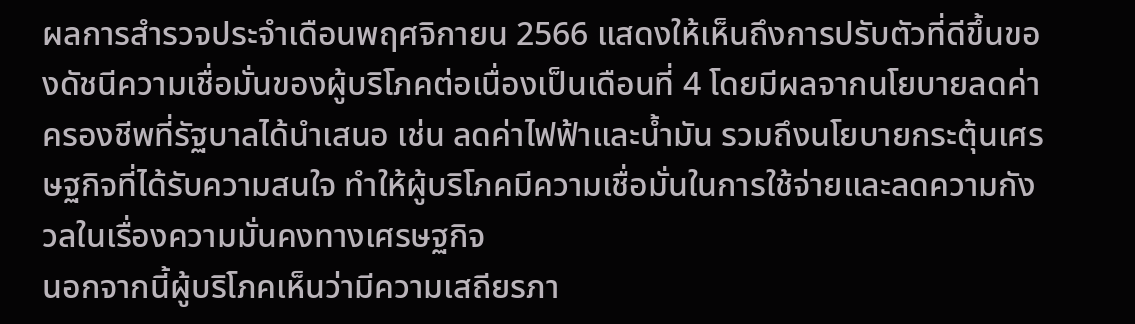ผลการสำรวจประจำเดือนพฤศจิกายน 2566 แสดงให้เห็นถึงการปรับตัวที่ดีขึ้นของดัชนีความเชื่อมั่นของผู้บริโภคต่อเนื่องเป็นเดือนที่ 4 โดยมีผลจากนโยบายลดค่าครองชีพที่รัฐบาลได้นำเสนอ เช่น ลดค่าไฟฟ้าและน้ำมัน รวมถึงนโยบายกระตุ้นเศรษฐกิจที่ได้รับความสนใจ ทำให้ผู้บริโภคมีความเชื่อมั่นในการใช้จ่ายและลดความกังวลในเรื่องความมั่นคงทางเศรษฐกิจ
นอกจากนี้ผู้บริโภคเห็นว่ามีความเสถียรภา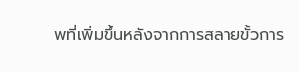พที่เพิ่มขึ้นหลังจากการสลายขั้วการ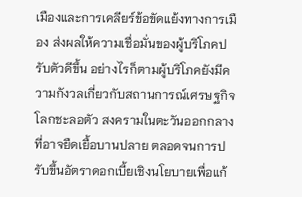เมืองและการเคลียร์ข้อขัดแย้งทางการเมือง ส่งผลให้ความเชื่อมั่นของผู้บริโภคปรับตัวดีขึ้น อย่างไรก็ตามผู้บริโภคยังมีความกังวลเกี่ยวกับสถานการณ์เศรษฐกิจโลกชะลอตัว สงครามในตะวันออกกลางที่อาจยืดเยื้อบานปลาย ตลอดจนการปรับขึ้นอัตราดอกเบี้ยเชิงนโยบายเพื่อแก้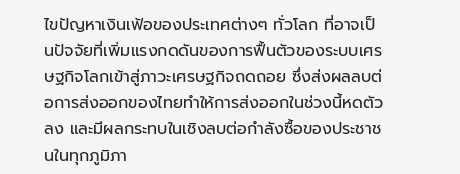ไขปัญหาเงินเฟ้อของประเทศต่างๆ ทั่วโลก ที่อาจเป็นปัจจัยที่เพิ่มแรงกดดันของการฟื้นตัวของระบบเศรษฐกิจโลกเข้าสู่ภาวะเศรษฐกิจถดถอย ซึ่งส่งผลลบต่อการส่งออกของไทยทำให้การส่งออกในช่วงนี้หดตัวลง และมีผลกระทบในเชิงลบต่อกำลังซื้อของประชาชนในทุกภูมิภา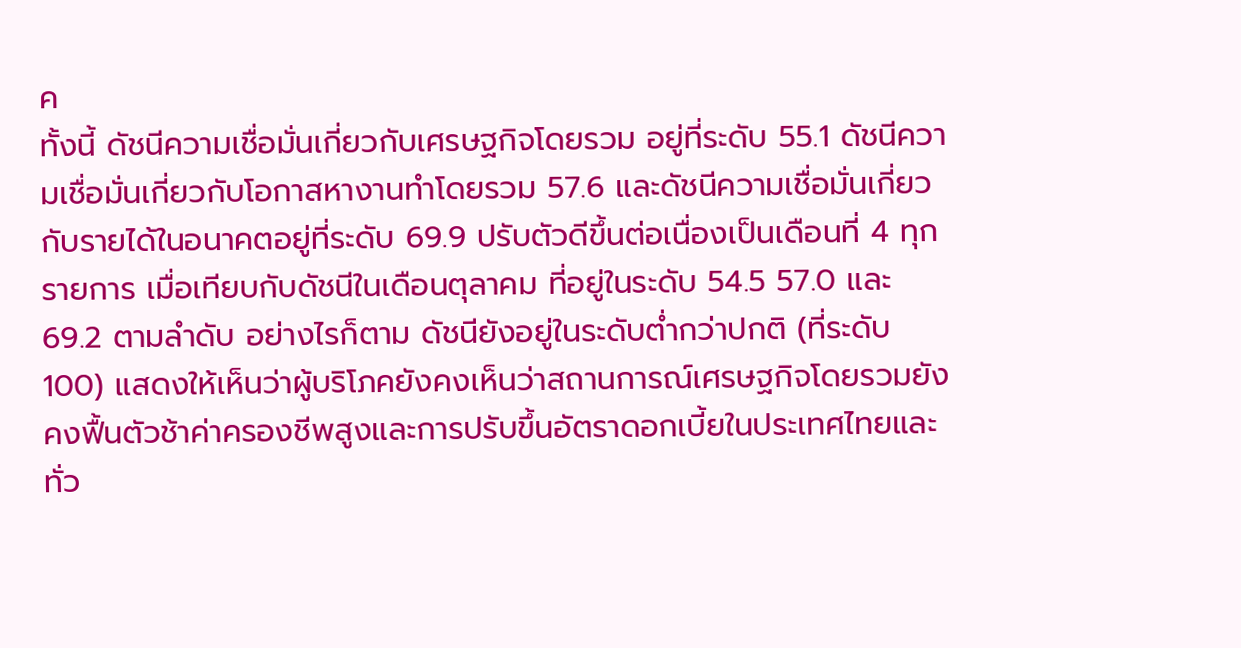ค
ทั้งนี้ ดัชนีความเชื่อมั่นเกี่ยวกับเศรษฐกิจโดยรวม อยู่ที่ระดับ 55.1 ดัชนีความเชื่อมั่นเกี่ยวกับโอกาสหางานทำโดยรวม 57.6 และดัชนีความเชื่อมั่นเกี่ยวกับรายได้ในอนาคตอยู่ที่ระดับ 69.9 ปรับตัวดีขึ้นต่อเนื่องเป็นเดือนที่ 4 ทุกรายการ เมื่อเทียบกับดัชนีในเดือนตุลาคม ที่อยู่ในระดับ 54.5 57.0 และ 69.2 ตามลำดับ อย่างไรก็ตาม ดัชนียังอยู่ในระดับต่ำกว่าปกติ (ที่ระดับ 100) แสดงให้เห็นว่าผู้บริโภคยังคงเห็นว่าสถานการณ์เศรษฐกิจโดยรวมยังคงฟื้นตัวช้าค่าครองชีพสูงและการปรับขึ้นอัตราดอกเบี้ยในประเทศไทยและทั่ว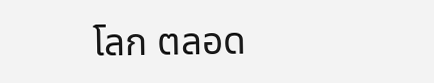โลก ตลอด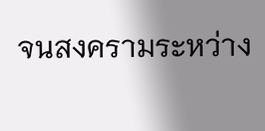จนสงครามระหว่าง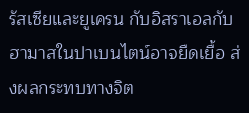รัสเซียและยูเครน กับอิสราเอลกับฮามาสในปาเบนไตน์อาจยืดเยื้อ ส่งผลกระทบทางจิต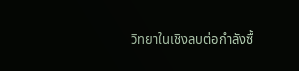วิทยาในเชิงลบต่อกำลังซื้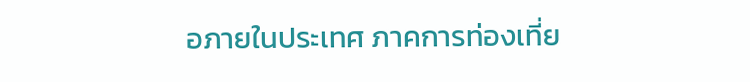อภายในประเทศ ภาคการท่องเที่ย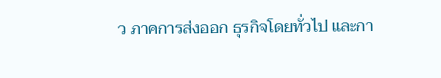ว ภาคการส่งออก ธุรกิจโดยทั่วไป และกา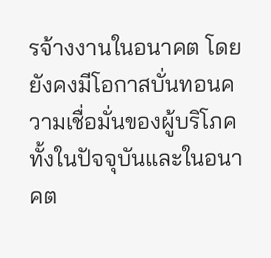รจ้างงานในอนาคต โดยยังคงมีโอกาสบั่นทอนความเชื่อมั่นของผู้บริโภคทั้งในปัจจุบันและในอนาคต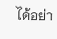ได้อย่า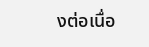งต่อเนื่อ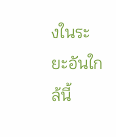งในระยะอันใกล้นี้